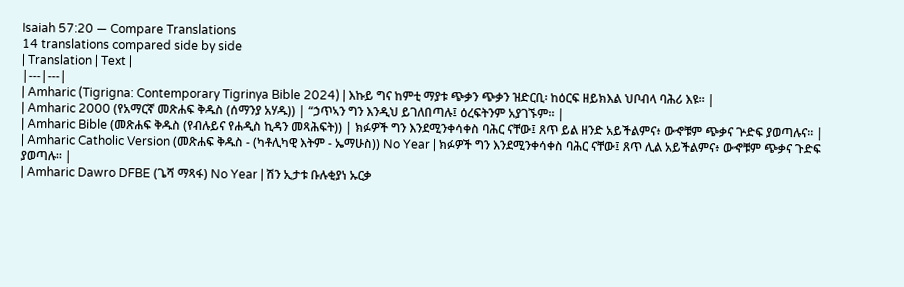Isaiah 57:20 — Compare Translations
14 translations compared side by side
| Translation | Text |
|---|---|
| Amharic (Tigrigna: Contemporary Tigrinya Bible 2024) | እኩይ ግና ከምቲ ማያቱ ጭቃን ጭቃን ዝድርቢ፡ ከዕርፍ ዘይክእል ህቦብላ ባሕሪ እዩ። |
| Amharic 2000 (የአማርኛ መጽሐፍ ቅዱስ (ሰማንያ አሃዱ)) | “ኃጥኣን ግን እንዲህ ይገለበጣሉ፤ ዕረፍትንም አያገኙም። |
| Amharic Bible (መጽሐፍ ቅዱስ (የብሉይና የሐዲስ ኪዳን መጻሕፍት)) | ክፉዎች ግን እንደሚንቀሳቀስ ባሕር ናቸው፤ ጸጥ ይል ዘንድ አይችልምና፥ ውኆቹም ጭቃና ጕድፍ ያወጣሉና። |
| Amharic Catholic Version (መጽሐፍ ቅዱስ - (ካቶሊካዊ እትም - ኤማሁስ)) No Year | ክፉዎች ግን እንደሚንቀሳቀስ ባሕር ናቸው፤ ጸጥ ሊል አይችልምና፥ ውኆቹም ጭቃና ጉድፍ ያወጣሉ። |
| Amharic Dawro DFBE (ጌሻ ማጻፋ) No Year | ሽን ኢታቱ ቡሉቂያነ ኡርቃ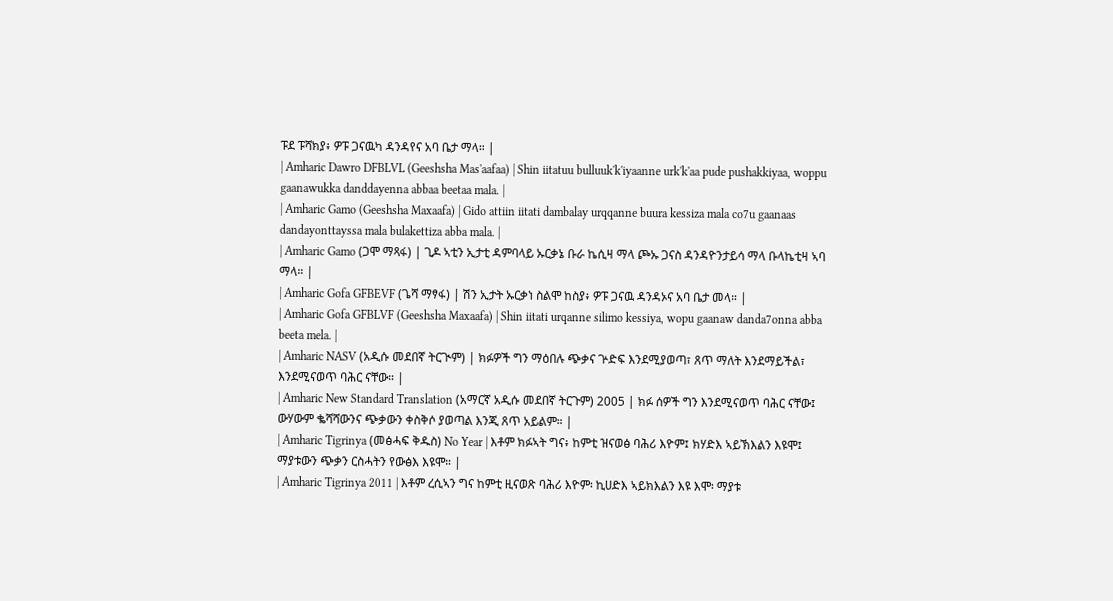ፑደ ፑሻክያ፥ ዎፑ ጋናዉካ ዳንዳየና አባ ቤታ ማላ። |
| Amharic Dawro DFBLVL (Geeshsha Mas'aafaa) | Shin iitatuu bulluuk'k'iyaanne urk'k'aa pude pushakkiyaa, woppu gaanawukka danddayenna abbaa beetaa mala. |
| Amharic Gamo (Geeshsha Maxaafa) | Gido attiin iitati dambalay urqqanne buura kessiza mala co7u gaanaas dandayonttayssa mala bulakettiza abba mala. |
| Amharic Gamo (ጋሞ ማጻፋ) | ጊዶ ኣቲን ኢታቲ ዳምባላይ ኡርቃኔ ቡራ ኬሲዛ ማላ ጮኡ ጋናስ ዳንዳዮንታይሳ ማላ ቡላኬቲዛ ኣባ ማላ። |
| Amharic Gofa GFBEVF (ጌሻ ማፃፋ) | ሽን ኢታት ኡርቃነ ስልሞ ከስያ፥ ዎፑ ጋናዉ ዳንዳኦና አባ ቤታ መላ። |
| Amharic Gofa GFBLVF (Geeshsha Maxaafa) | Shin iitati urqanne silimo kessiya, wopu gaanaw danda7onna abba beeta mela. |
| Amharic NASV (አዲሱ መደበኛ ትርጒም) | ክፉዎች ግን ማዕበሉ ጭቃና ጕድፍ እንደሚያወጣ፣ ጸጥ ማለት እንደማይችል፣ እንደሚናወጥ ባሕር ናቸው። |
| Amharic New Standard Translation (አማርኛ አዲሱ መደበኛ ትርጉም) 2005 | ክፉ ሰዎች ግን እንደሚናወጥ ባሕር ናቸው፤ ውሃውም ቈሻሻውንና ጭቃውን ቀስቅሶ ያወጣል እንጂ ጸጥ አይልም። |
| Amharic Tigrinya (መፅሓፍ ቅዱስ) No Year | እቶም ክፉኣት ግና፥ ከምቲ ዝናወፅ ባሕሪ እዮም፤ ክሃድእ ኣይኽእልን እዩሞ፤ ማያቱውን ጭቃን ርስሓትን የውፅእ እዩሞ። |
| Amharic Tigrinya 2011 | እቶም ረሲኣን ግና ከምቲ ዚናወጽ ባሕሪ እዮም፡ ኪሀድእ ኣይክእልን እዩ እሞ፡ ማያቱ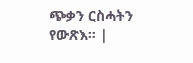ጭቃን ርስሓትን የውጽእ። |